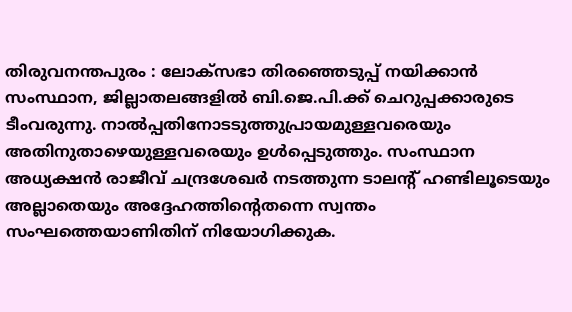തിരുവനന്തപുരം : ലോക്സഭാ തിരഞ്ഞെടുപ്പ് നയിക്കാൻ സംസ്ഥാന, ജില്ലാതലങ്ങളിൽ ബി.ജെ.പി.ക്ക് ചെറുപ്പക്കാരുടെ ടീംവരുന്നു. നാൽപ്പതിനോടടുത്തുപ്രായമുള്ളവരെയും അതിനുതാഴെയുള്ളവരെയും ഉൾപ്പെടുത്തും. സംസ്ഥാന അധ്യക്ഷൻ രാജീവ് ചന്ദ്രശേഖർ നടത്തുന്ന ടാലന്റ് ഹണ്ടിലൂടെയും അല്ലാതെയും അദ്ദേഹത്തിന്റെതന്നെ സ്വന്തം സംഘത്തെയാണിതിന് നിയോഗിക്കുക.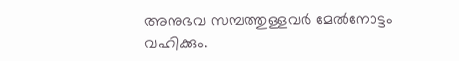അനുഭവ സമ്പത്തുള്ളവർ മേൽനോട്ടം വഹിക്കും.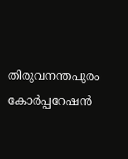തിരുവനന്തപുരം കോർപ്പറേഷൻ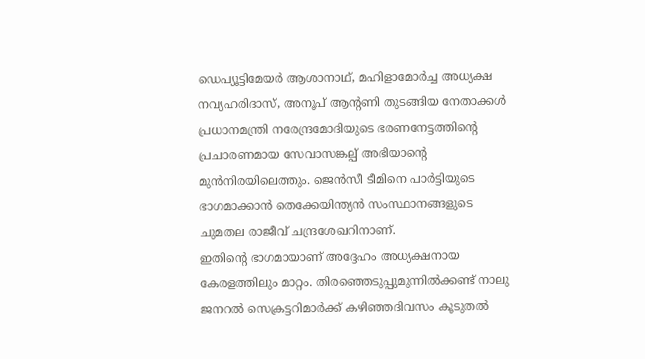ഡെപ്യൂട്ടിമേയർ ആശാനാഥ്, മഹിളാമോർച്ച അധ്യക്ഷ നവ്യഹരിദാസ്, അനൂപ് ആന്റണി തുടങ്ങിയ നേതാക്കൾ പ്രധാനമന്ത്രി നരേന്ദ്രമോദിയുടെ ഭരണനേട്ടത്തിന്റെ പ്രചാരണമായ സേവാസങ്കല്പ് അഭിയാന്റെ മുൻനിരയിലെത്തും. ജെൻസീ ടീമിനെ പാർട്ടിയുടെ ഭാഗമാക്കാൻ തെക്കേയിന്ത്യൻ സംസ്ഥാനങ്ങളുടെ ചുമതല രാജീവ് ചന്ദ്രശേഖറിനാണ്.
ഇതിന്റെ ഭാഗമായാണ് അദ്ദേഹം അധ്യക്ഷനായ കേരളത്തിലും മാറ്റം. തിരഞ്ഞെടുപ്പുമുന്നിൽക്കണ്ട് നാലു ജനറൽ സെക്രട്ടറിമാർക്ക് കഴിഞ്ഞദിവസം കൂടുതൽ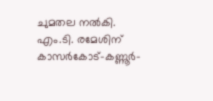ചുമതല നൽകി. എം.ടി. രമേശിന് കാസർകോട്-കണ്ണൂർ-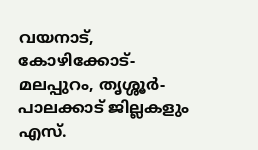വയനാട്, കോഴിക്കോട്-മലപ്പുറം, തൃശ്ശൂർ-പാലക്കാട് ജില്ലകളും എസ്.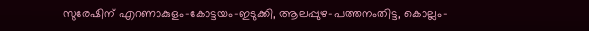സുരേഷിന് എറണാകുളം-കോട്ടയം-ഇടുക്കി, ആലപ്പുഴ-പത്തനംതിട്ട, കൊല്ലം-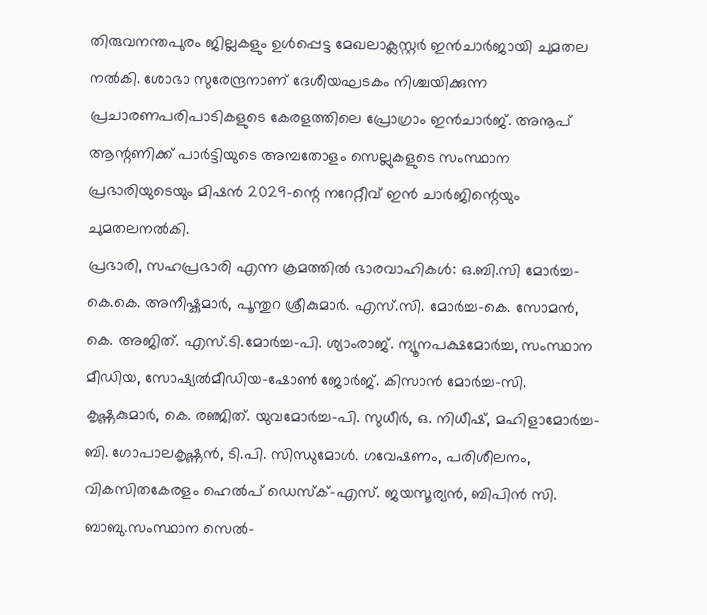തിരുവനന്തപുരം ജില്ലകളും ഉൾപ്പെട്ട മേഖലാക്ലസ്റ്റർ ഇൻചാർജായി ചുമതല നൽകി. ശോഭാ സുരേന്ദ്രനാണ് ദേശീയഘടകം നിശ്ചയിക്കുന്ന പ്രചാരണപരിപാടികളുടെ കേരളത്തിലെ പ്രോഗ്രാം ഇൻചാർജ്. അനൂപ് ആന്റണിക്ക് പാർട്ടിയുടെ അമ്പതോളം സെല്ലുകളുടെ സംസ്ഥാന പ്രഭാരിയുടെയും മിഷൻ 2029-ന്റെ നറേറ്റീവ് ഇൻ ചാർജിന്റെയും ചുമതലനൽകി.
പ്രഭാരി, സഹപ്രഭാരി എന്ന ക്രമത്തിൽ ഭാരവാഹികൾ: ഒ.ബി.സി മോർച്ച-കെ.കെ. അനീഷ്കുമാർ, പൂന്തുറ ശ്രീകുമാർ. എസ്.സി. മോർച്ച-കെ. സോമൻ, കെ. അജിത്. എസ്.ടി.മോർച്ച-പി. ശ്യാംരാജ്. ന്യൂനപക്ഷമോർച്ച, സംസ്ഥാന മീഡിയ, സോഷ്യൽമീഡിയ-ഷോൺ ജോർജ്. കിസാൻ മോർച്ച-സി. കൃഷ്ണകുമാർ, കെ. രഞ്ജിത്. യുവമോർച്ച-പി. സുധീർ, ഒ. നിധീഷ്, മഹിളാമോർച്ച-ബി. ഗോപാലകൃഷ്ണൻ, ടി.പി. സിന്ധുമോൾ. ഗവേഷണം, പരിശീലനം, വികസിതകേരളം ഹെൽപ് ഡെസ്ക്-എസ്. ജയസൂര്യൻ, ബിപിൻ സി. ബാബു.സംസ്ഥാന സെൽ-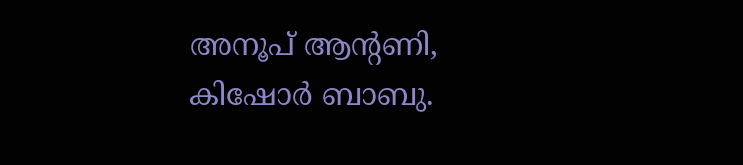അനൂപ് ആന്റണി, കിഷോർ ബാബു.